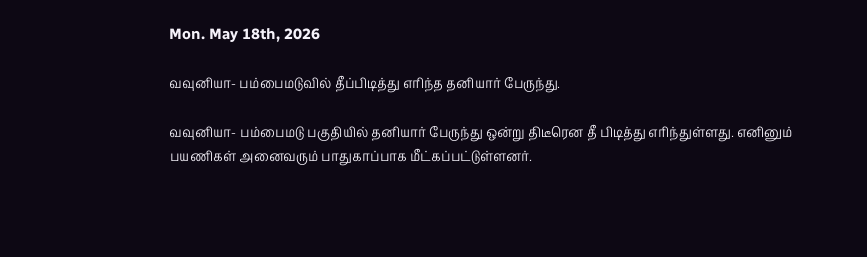Mon. May 18th, 2026

வவுனியா- பம்பைமடுவில் தீப்பிடித்து எாிந்த தனியார் பேருந்து.

வவுனியா- பம்பைமடு பகுதியில் தனியார் பேருந்து ஒன்று திடீரென தீ பிடித்து எாிந்துள்ளது. எனினும் பயணிகள் அனைவரும் பாதுகாப்பாக மீட்கப்பட்டுள்ளனர்.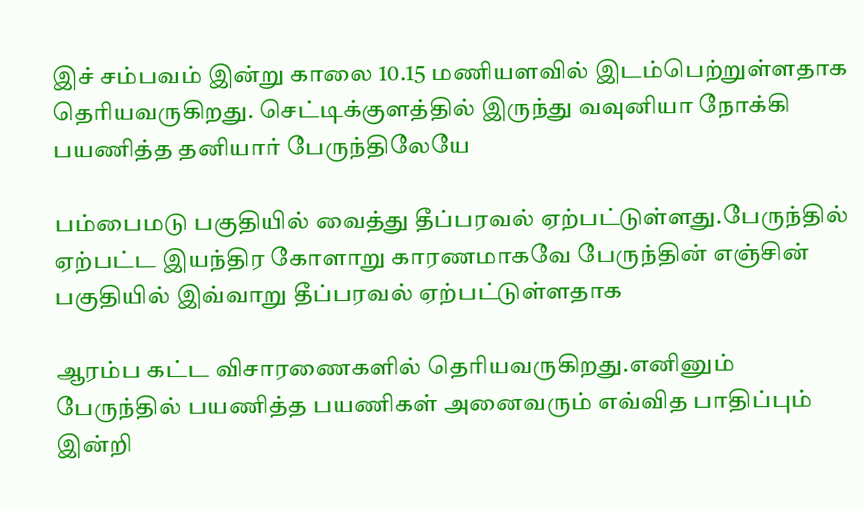இச் சம்பவம் இன்று காலை 10.15 மணியளவில் இடம்பெற்றுள்ளதாக தெரியவருகிறது. செட்டிக்குளத்தில் இருந்து வவுனியா நோக்கி பயணித்த தனியார் பேருந்திலேயே

பம்பைமடு பகுதியில் வைத்து தீப்பரவல் ஏற்பட்டுள்ளது.பேருந்தில் ஏற்பட்ட இயந்திர கோளாறு காரணமாகவே பேருந்தின் எஞ்சின் பகுதியில் இவ்வாறு தீப்பரவல் ஏற்பட்டுள்ளதாக

ஆரம்ப கட்ட விசாரணைகளில் தெரியவருகிறது.எனினும் பேருந்தில் பயணித்த பயணிகள் அனைவரும் எவ்வித பாதிப்பும் இன்றி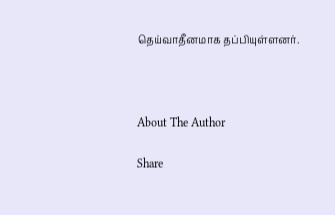தெய்வாதீனமாக தப்பியுள்ளனர்.



About The Author

Share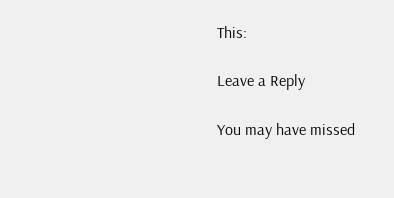This:

Leave a Reply

You may have missed